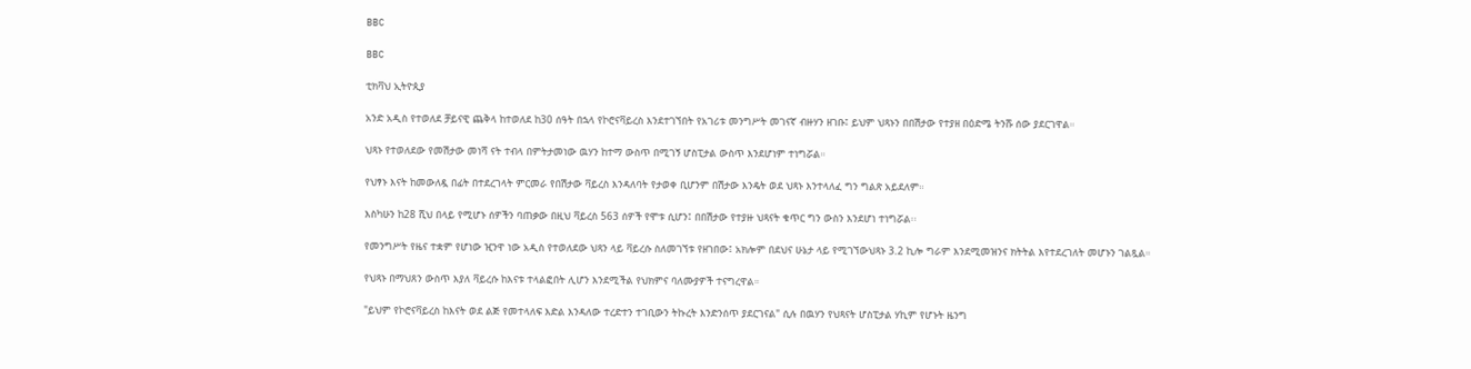BBC

BBC

ቲክቫህ ኢትዮጲያ

አንድ አዲስ የተወለደ ቻይናዊ ጨቅላ ከተወለደ ከ30 ሰዓት በኋላ የኮሮናቫይረስ እንደተገኘበት የአገሪቱ መንግሥት መገናኛ ብዙሃን ዘገቡ፤ ይህም ህጻኑን በበሽታው የተያዘ በዕድሜ ትንሹ ሰው ያደርገዋል።

ህጻኑ የተወለደው የመሽታው መነሻ ናት ተብላ በምትታመነው ዉሃን ከተማ ውስጥ በሚገኝ ሆስፒታል ውስጥ እንደሆነም ተነግሯል።

የህፃኑ እናት ከመውለዷ በፊት በተደረገላት ምርመራ የበሽታው ቫይረስ እንዳለባት የታወቀ ቢሆንም በሽታው እንዴት ወደ ህጻኑ እንተላለፈ ግን ግልጽ አይደለም።

እስካሁን ከ28 ሺህ በላይ የሚሆኑ ሰዎችን ባጠቃው በዚህ ቫይረስ 563 ሰዎች የሞቱ ሲሆን፤ በበሽታው የተያዙ ህጻናት ቁጥር ግን ውስን እንደሆነ ተነግሯል፡፡

የመንግሥት የዜና ተቋም የሆነው ዢንዋ ነው አዲስ የተወለደው ህጻን ላይ ቫይረሱ ስለመገኘቱ የዘገበው፤ አክሎም በደህና ሁኔታ ላይ የሚገኘውህጻኑ 3.2 ኪሎ ግራም እንደሚመዝንና ክትትል እየተደረገለት መሆኑን ገልጿል።

የህጻኑ በማህጸን ውስጥ እያለ ቫይረሱ ከእናቱ ተላልፎበት ሊሆን እንደሚችል የህክምና ባለሙያዎች ተናግረዋል።

"ይህም የኮሮናቫይረስ ከእናት ወደ ልጅ የመተላለፍ እድል እንዳለው ተረድተን ተገቢውን ትኩረት እንድንሰጥ ያደርገናል" ሲሉ በዉሃን የህጻናት ሆስፒታል ሃኪም የሆኑት ዜንግ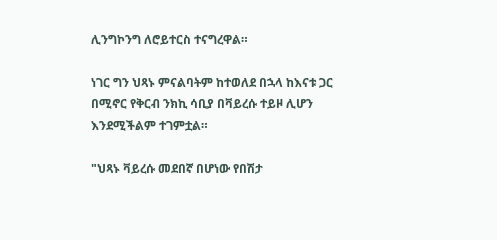ሊንግኮንግ ለሮይተርስ ተናግረዋል።

ነገር ግን ህጻኑ ምናልባትም ከተወለደ በኋላ ከእናቱ ጋር በሚኖር የቅርብ ንክኪ ሳቢያ በቫይረሱ ተይዞ ሊሆን እንደሚችልም ተገምቷል።

"ህጻኑ ቫይረሱ መደበኛ በሆነው የበሽታ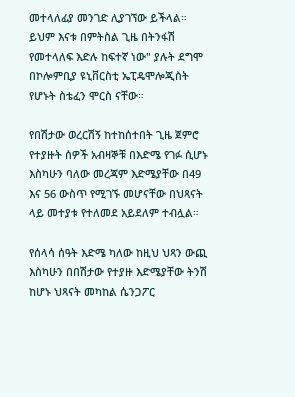መተላለፊያ መንገድ ሊያገኘው ይችላል። ይህም እናቱ በምትስል ጊዜ በትንፋሽ የመተላለፍ እድሉ ከፍተኛ ነው" ያሉት ደግሞ በኮሎምቢያ ዩኒቨርስቲ ኤፒዴሞሎጂስት የሆኑት ስቴፈን ሞርስ ናቸው።

የበሽታው ወረርሽኝ ከተከሰተበት ጊዜ ጀምሮ የተያዙት ሰዎች አብዛኞቹ በእድሜ የገፉ ሲሆኑ እስካሁን ባለው መረጃም እድሜያቸው በ49 እና 56 ውስጥ የሚገኙ መሆናቸው በህጻናት ላይ መተያቱ የተለመደ አይደለም ተብሏል።

የሰላሳ ሰዓት እድሜ ካለው ከዚህ ህጻን ውጪ እስካሁን በበሽታው የተያዙ እድሜያቸው ትንሽ ከሆኑ ህጻናት መካከል ሴንጋፖር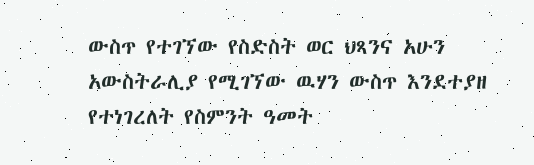ውስጥ የተገኘው የስድስት ወር ህጻንና አሁን አውስትራሊያ የሚገኘው ዉሃን ውስጥ እንደተያዘ የተነገረለት የስምንት ዓመት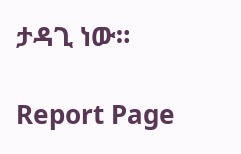ታዳጊ ነው።

Report Page